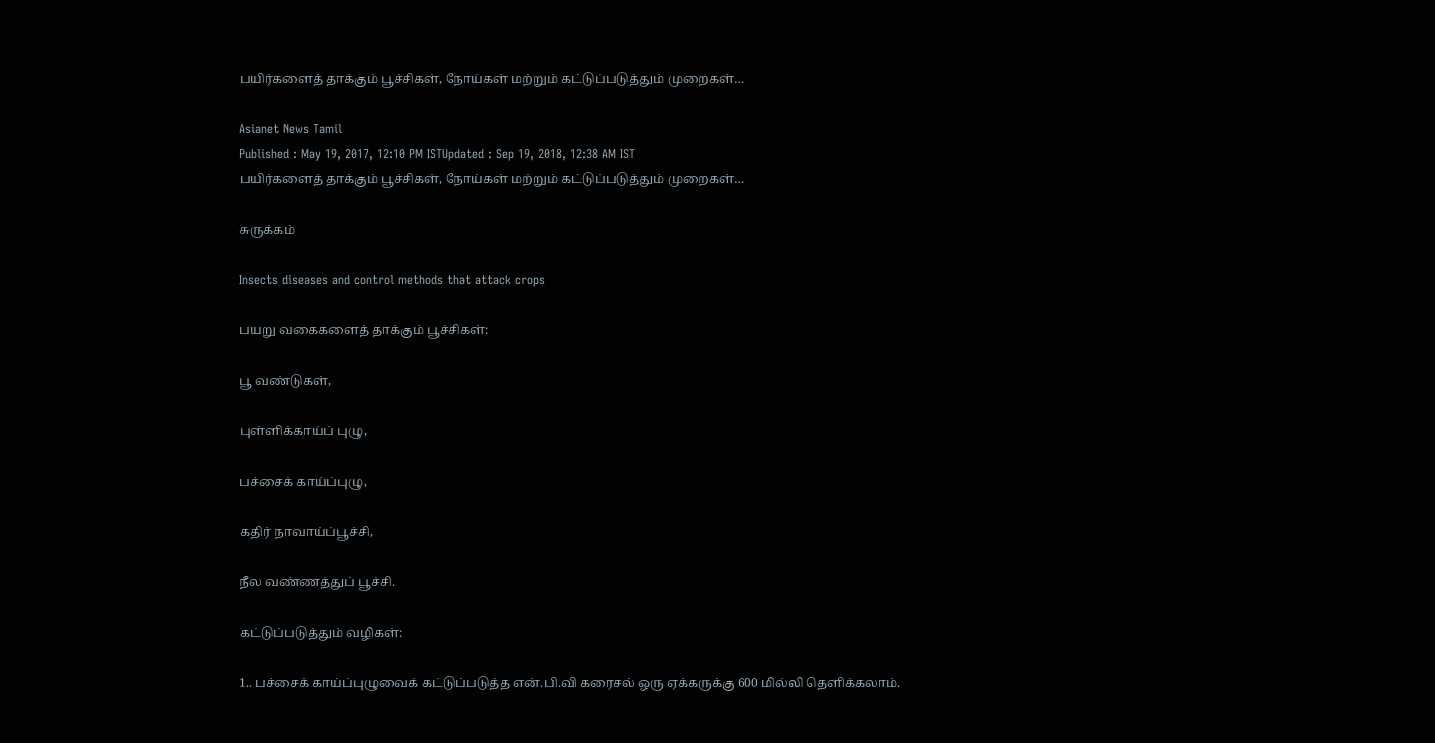பயிர்களைத் தாக்கும் பூச்சிகள், நோய்கள் மற்றும் கட்டுப்படுத்தும் முறைகள்…

Asianet News Tamil
Published : May 19, 2017, 12:10 PM ISTUpdated : Sep 19, 2018, 12:38 AM IST
பயிர்களைத் தாக்கும் பூச்சிகள், நோய்கள் மற்றும் கட்டுப்படுத்தும் முறைகள்…

சுருக்கம்

Insects diseases and control methods that attack crops

பயறு வகைகளைத் தாக்கும் பூச்சிகள்:

பூ வண்டுகள்,

புள்ளிக்காய்ப் புழு,

பச்சைக் காய்ப்புழு,

கதிர் நாவாய்ப்பூச்சி,

நீல வண்ணத்துப் பூச்சி.

கட்டுப்படுத்தும் வழிகள்:

1.. பச்சைக் காய்ப்புழுவைக் கட்டுப்படுத்த என்.பி.வி கரைசல் ஒரு ஏக்கருக்கு 600 மில்லி தெளிக்கலாம்.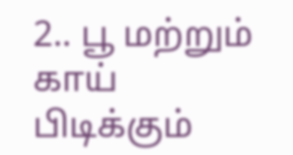2.. பூ மற்றும் காய் பிடிக்கும்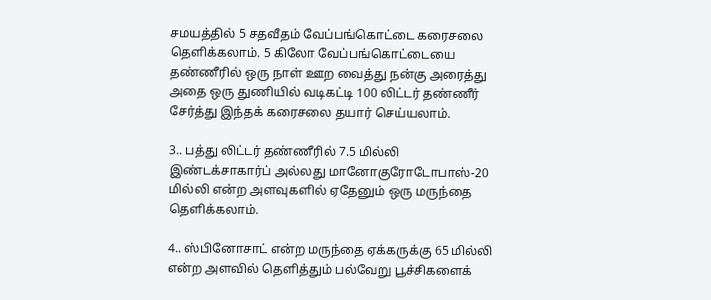சமயத்தில் 5 சதவீதம் வேப்பங்கொட்டை கரைசலை தெளிக்கலாம். 5 கிலோ வேப்பங்கொட்டையை தண்ணீரில் ஒரு நாள் ஊற வைத்து நன்கு அரைத்து அதை ஒரு துணியில் வடிகட்டி 100 லிட்டர் தண்ணீர் சேர்த்து இந்தக் கரைசலை தயார் செய்யலாம்.

3.. பத்து லிட்டர் தண்ணீரில் 7.5 மில்லி இண்டக்சாகார்ப் அல்லது மானோகுரோடோபாஸ்-20 மில்லி என்ற அளவுகளில் ஏதேனும் ஒரு மருந்தை தெளிக்கலாம்.

4.. ஸ்பினோசாட் என்ற மருந்தை ஏக்கருக்கு 65 மில்லி என்ற அளவில் தெளித்தும் பல்வேறு பூச்சிகளைக்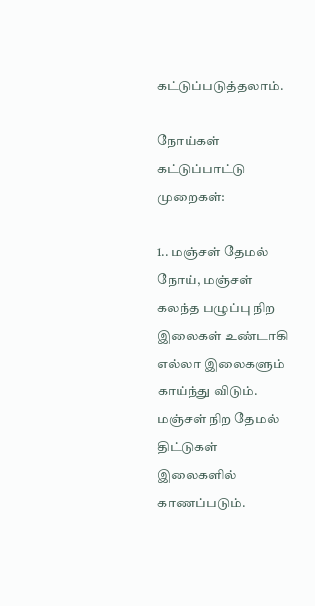கட்டுப்படுத்தலாம்.

நோய்கள் கட்டுப்பாட்டு முறைகள்:

1.. மஞ்சள் தேமல் நோய், மஞ்சள் கலந்த பழுப்பு நிற இலைகள் உண்டாகி எல்லா இலைகளும் காய்ந்து விடும். மஞ்சள் நிற தேமல் திட்டுகள் இலைகளில் காணப்படும்.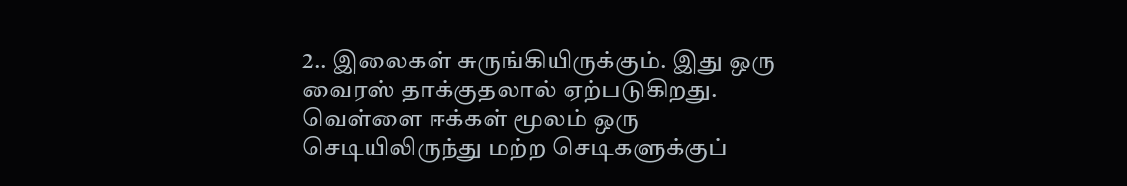2.. இலைகள் சுருங்கியிருக்கும். இது ஒரு வைரஸ் தாக்குதலால் ஏற்படுகிறது. வெள்ளை ஈக்கள் மூலம் ஒரு செடியிலிருந்து மற்ற செடிகளுக்குப்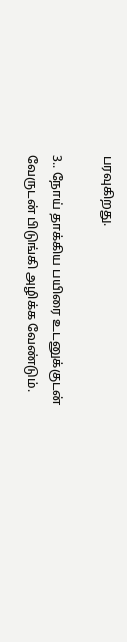பரவுகிறது.

3.. நோய் தாக்கிய பயிரை உடனுக்குடன் வேருடன் பிடுங்கி அழிக்க வேண்டும்.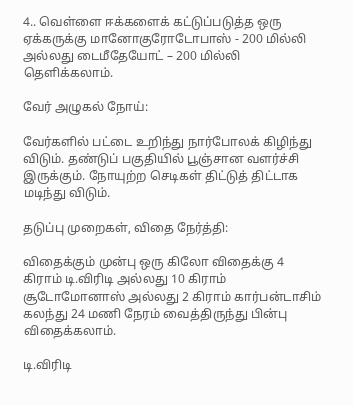4.. வெள்ளை ஈக்களைக் கட்டுப்படுத்த ஒரு ஏக்கருக்கு மானோகுரோடோபாஸ் - 200 மில்லி அல்லது டைமீதேயோட் – 200 மில்லி தெளிக்கலாம்.

வேர் அழுகல் நோய்:

வேர்களில் பட்டை உறிந்து நார்போலக் கிழிந்து விடும். தண்டுப் பகுதியில் பூஞ்சான வளர்ச்சி இருக்கும். நோயுற்ற செடிகள் திட்டுத் திட்டாக மடிந்து விடும்.

தடுப்பு முறைகள், விதை நேர்த்தி:

விதைக்கும் முன்பு ஒரு கிலோ விதைக்கு 4 கிராம் டி.விரிடி அல்லது 10 கிராம் சூடோமோனாஸ் அல்லது 2 கிராம் கார்பன்டாசிம் கலந்து 24 மணி நேரம் வைத்திருந்து பின்பு விதைக்கலாம்.

டி.விரிடி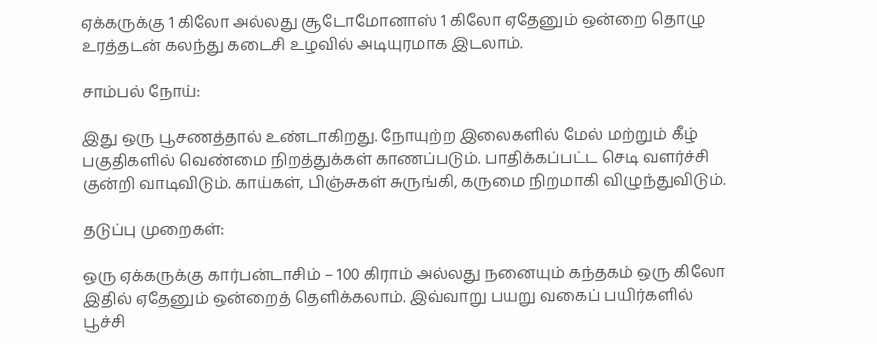ஏக்கருக்கு 1 கிலோ அல்லது சூடோமோனாஸ் 1 கிலோ ஏதேனும் ஒன்றை தொழு உரத்தடன் கலந்து கடைசி உழவில் அடியுரமாக இடலாம்.

சாம்பல் நோய்:

இது ஒரு பூசணத்தால் உண்டாகிறது. நோயுற்ற இலைகளில் மேல் மற்றும் கீழ் பகுதிகளில் வெண்மை நிறத்துக்கள் காணப்படும். பாதிக்கப்பட்ட செடி வளர்ச்சி குன்றி வாடிவிடும். காய்கள், பிஞ்சுகள் சுருங்கி, கருமை நிறமாகி விழுந்துவிடும்.

தடுப்பு முறைகள்:

ஒரு ஏக்கருக்கு கார்பன்டாசிம் – 100 கிராம் அல்லது நனையும் கந்தகம் ஒரு கிலோ இதில் ஏதேனும் ஒன்றைத் தெளிக்கலாம். இவ்வாறு பயறு வகைப் பயிர்களில் பூச்சி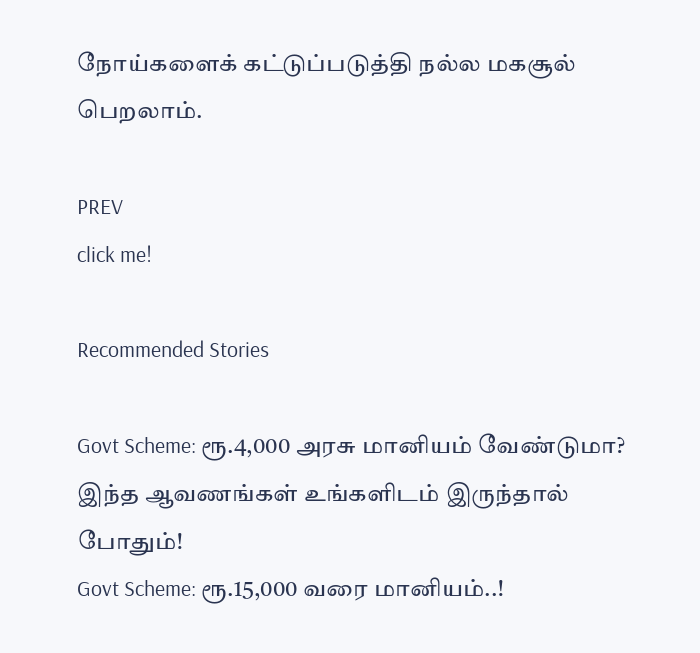நோய்களைக் கட்டுப்படுத்தி நல்ல மகசூல் பெறலாம்.

PREV
click me!

Recommended Stories

Govt Scheme: ரூ.4,000 அரசு மானியம் வேண்டுமா? இந்த ஆவணங்கள் உங்களிடம் இருந்தால் போதும்!
Govt Scheme: ரூ.15,000 வரை மானியம்..!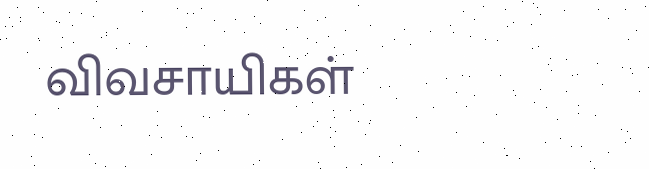விவசாயிகள்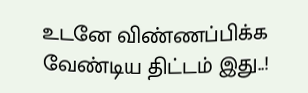உடனே விண்ணப்பிக்க வேண்டிய திட்டம் இது..!